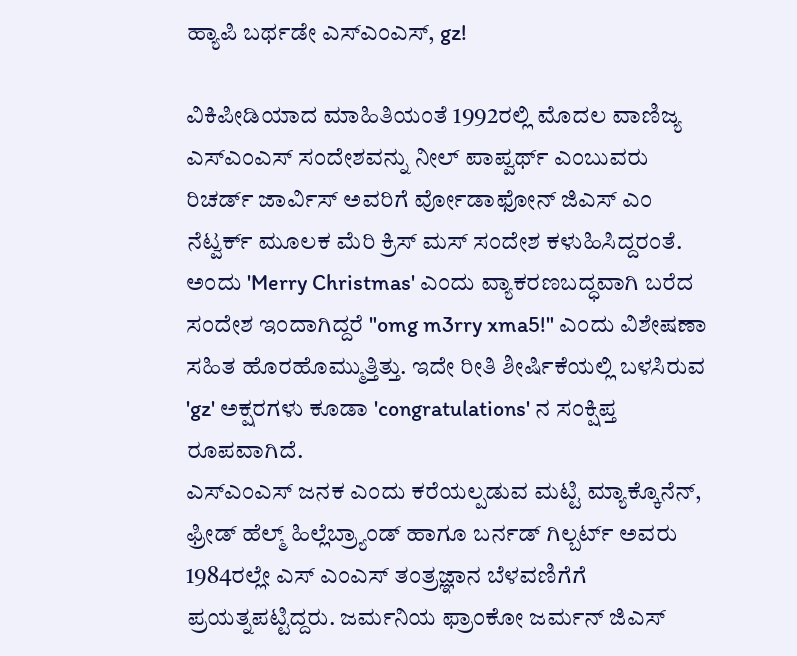ಹ್ಯಾಪಿ ಬರ್ಥಡೇ ಎಸ್ಎಂಎಸ್, gz!

ವಿಕಿಪೀಡಿಯಾದ ಮಾಹಿತಿಯಂತೆ 1992ರಲ್ಲಿ ಮೊದಲ ವಾಣಿಜ್ಯ ಎಸ್ಎಂಎಸ್ ಸಂದೇಶವನ್ನು ನೀಲ್ ಪಾಪ್ವರ್ಥ್ ಎಂಬುವರು ರಿಚರ್ಡ್ ಜಾರ್ವಿಸ್ ಅವರಿಗೆ ರ್ವೋಡಾಫೋನ್ ಜಿಎಸ್ ಎಂ ನೆಟ್ವರ್ಕ್ ಮೂಲಕ ಮೆರಿ ಕ್ರಿಸ್ ಮಸ್ ಸಂದೇಶ ಕಳುಹಿಸಿದ್ದರಂತೆ.
ಅಂದು 'Merry Christmas' ಎಂದು ವ್ಯಾಕರಣಬದ್ಧವಾಗಿ ಬರೆದ ಸಂದೇಶ ಇಂದಾಗಿದ್ದರೆ "omg m3rry xma5!" ಎಂದು ವಿಶೇಷಣಾ ಸಹಿತ ಹೊರಹೊಮ್ಮುತ್ತಿತ್ತು. ಇದೇ ರೀತಿ ಶೀರ್ಷಿಕೆಯಲ್ಲಿ ಬಳಸಿರುವ 'gz' ಅಕ್ಷರಗಳು ಕೂಡಾ 'congratulations' ನ ಸಂಕ್ಷಿಪ್ತ ರೂಪವಾಗಿದೆ.
ಎಸ್ಎಂಎಸ್ ಜನಕ ಎಂದು ಕರೆಯಲ್ಪಡುವ ಮಟ್ಟಿ ಮ್ಯಾಕ್ಕೊನೆನ್, ಫ್ರೀಡ್ ಹೆಲ್ಮ್ ಹಿಲ್ಲೆಬ್ರ್ಯಾಂಡ್ ಹಾಗೂ ಬರ್ನಡ್ ಗಿಲ್ಬರ್ಟ್ ಅವರು 1984ರಲ್ಲೇ ಎಸ್ ಎಂಎಸ್ ತಂತ್ರಜ್ಞಾನ ಬೆಳವಣಿಗೆಗೆ ಪ್ರಯತ್ನಪಟ್ಟಿದ್ದರು. ಜರ್ಮನಿಯ ಫ್ರಾಂಕೋ ಜರ್ಮನ್ ಜಿಎಸ್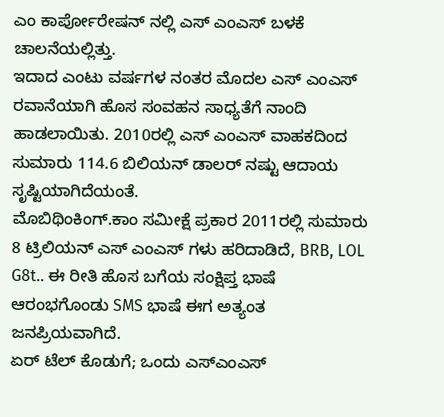ಎಂ ಕಾರ್ಪೋರೇಷನ್ ನಲ್ಲಿ ಎಸ್ ಎಂಎಸ್ ಬಳಕೆ ಚಾಲನೆಯಲ್ಲಿತ್ತು.
ಇದಾದ ಎಂಟು ವರ್ಷಗಳ ನಂತರ ಮೊದಲ ಎಸ್ ಎಂಎಸ್ ರವಾನೆಯಾಗಿ ಹೊಸ ಸಂವಹನ ಸಾಧ್ಯತೆಗೆ ನಾಂದಿ ಹಾಡಲಾಯಿತು. 2010ರಲ್ಲಿ ಎಸ್ ಎಂಎಸ್ ವಾಹಕದಿಂದ ಸುಮಾರು 114.6 ಬಿಲಿಯನ್ ಡಾಲರ್ ನಷ್ಟು ಆದಾಯ ಸೃಷ್ಟಿಯಾಗಿದೆಯಂತೆ.
ಮೊಬಿಥಿಂಕಿಂಗ್.ಕಾಂ ಸಮೀಕ್ಷೆ ಪ್ರಕಾರ 2011ರಲ್ಲಿ ಸುಮಾರು 8 ಟ್ರಿಲಿಯನ್ ಎಸ್ ಎಂಎಸ್ ಗಳು ಹರಿದಾಡಿದೆ, BRB, LOL G8t.. ಈ ರೀತಿ ಹೊಸ ಬಗೆಯ ಸಂಕ್ಷಿಪ್ತ ಭಾಷೆ ಆರಂಭಗೊಂಡು SMS ಭಾಷೆ ಈಗ ಅತ್ಯಂತ ಜನಪ್ರಿಯವಾಗಿದೆ.
ಏರ್ ಟೆಲ್ ಕೊಡುಗೆ; ಒಂದು ಎಸ್ಎಂಎಸ್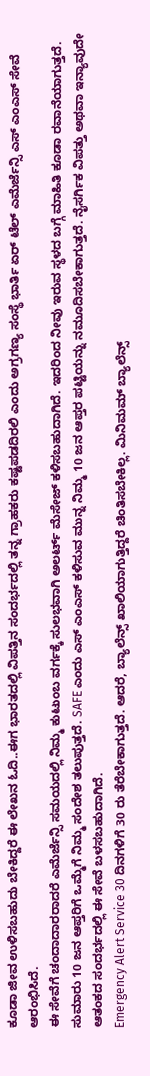ಕೂಡಾ ಜೀವ ಉಳಿಸಬಹುದು ಬೇಕಿದ್ದರೆ ಈ ಲೇಖನ ಓದಿ..ಈಗ ಭಾರತದಲ್ಲಿ ವಿಪತ್ತಿನ ಸಂದರ್ಭದಲ್ಲಿ ತನ್ನ ಗ್ರಾಹಕರು ಕಷ್ಟಪಡದಿರಲಿ ಎಂದು ಅಗ್ರಗಣ್ಯ ಸಂಸ್ಥೆ ಭಾರ್ತಿ ಏರ್ ಟೆಲ್ ಎಮೆರ್ಜೆನ್ಸಿ ಎಸ್ ಎಂಎಸ್ ಸೇವೆ ಆರಂಭಿಸಿದೆ.
ಈ ಸೇವೆಗೆ ಚಂದಾದಾರರಾದರೆ ಎಮೆರ್ಜೆನ್ಸಿ ಸಮಯದಲ್ಲಿ ನಿಮ್ಮ ಕುಟುಂಬ ವರ್ಗಕ್ಕೆ ಸುಲಭವಾಗಿ ಅಲರ್ಟ್ ಮೆಸೇಜ್ ಕಳಿಸಬಹುದಾಗಿದೆ. ಇದರಿಂದ ನೀವು ಇರುವ ಸ್ಥಳದ ಬಗ್ಗೆ ಮಾಹಿತಿ ಕೂಡಾ ರವಾನೆಯಾಗುತ್ತದೆ.
ಸುಮಾರು 10 ಜನ ಆಪ್ತರಿಗೆ ಒಮ್ಮೆಗೆ ನಿಮ್ಮ ಸಂದೇಶ ತಲುಪುತ್ತದೆ. SAFE ಎಂದು ಎಸ್ ಎಂಎಸ್ ಕಳಿಸುವ ಮುನ್ನ ನಿಮ್ಮ 10 ಜನ ಆಪ್ತರ ಪಟ್ಟಿಯನ್ನು ನಮೂದಿಸಬೇಕಾಗುತ್ತದೆ. ನೈಸರ್ಗಿಕ ವಿಪತ್ತು ಅಥವಾ ಇನ್ಯಾವುದೇ ಆತಂಕದ ಸಂದರ್ಭದಲ್ಲಿ ಈ ಸೇವೆ ಬಳಸಬಹುದಾಗಿದೆ.
Emergency Alert Service 30 ದಿನಗಳಿಗೆ 30 ರು ತೆರೆಬೇಕಾಗುತ್ತದೆ. ಆದರೆ, ಬ್ಯಾಲೆನ್ಸ್ ಖಾಲಿಯಾಗುತ್ತಿದ್ದರೆ ಚಿಂತಿಸಬೇಕಿಲ್ಲ. ಮಿನಿಮಮ್ ಬ್ಯಾಲೆನ್ಸ್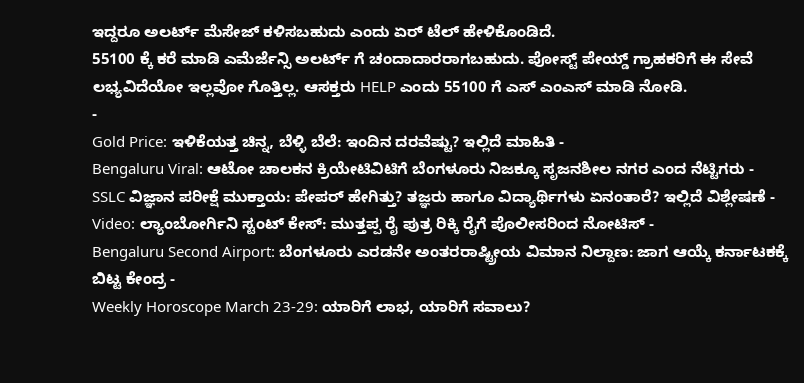ಇದ್ದರೂ ಅಲರ್ಟ್ ಮೆಸೇಜ್ ಕಳಿಸಬಹುದು ಎಂದು ಏರ್ ಟೆಲ್ ಹೇಳಿಕೊಂಡಿದೆ.
55100 ಕ್ಕೆ ಕರೆ ಮಾಡಿ ಎಮೆರ್ಜೆನ್ಸಿ ಅಲರ್ಟ್ ಗೆ ಚಂದಾದಾರರಾಗಬಹುದು. ಪೋಸ್ಟ್ ಪೇಯ್ಡ್ ಗ್ರಾಹಕರಿಗೆ ಈ ಸೇವೆ ಲಭ್ಯವಿದೆಯೋ ಇಲ್ಲವೋ ಗೊತ್ತಿಲ್ಲ. ಆಸಕ್ತರು HELP ಎಂದು 55100 ಗೆ ಎಸ್ ಎಂಎಸ್ ಮಾಡಿ ನೋಡಿ.
-
Gold Price: ಇಳಿಕೆಯತ್ತ ಚಿನ್ನ, ಬೆಳ್ಳಿ ಬೆಲೆ: ಇಂದಿನ ದರವೆಷ್ಟು? ಇಲ್ಲಿದೆ ಮಾಹಿತಿ -
Bengaluru Viral: ಆಟೋ ಚಾಲಕನ ಕ್ರಿಯೇಟಿವಿಟಿಗೆ ಬೆಂಗಳೂರು ನಿಜಕ್ಕೂ ಸೃಜನಶೀಲ ನಗರ ಎಂದ ನೆಟ್ಟಿಗರು -
SSLC ವಿಜ್ಞಾನ ಪರೀಕ್ಷೆ ಮುಕ್ತಾಯ: ಪೇಪರ್ ಹೇಗಿತ್ತು? ತಜ್ಞರು ಹಾಗೂ ವಿದ್ಯಾರ್ಥಿಗಳು ಏನಂತಾರೆ? ಇಲ್ಲಿದೆ ವಿಶ್ಲೇಷಣೆ -
Video: ಲ್ಯಾಂಬೋರ್ಗಿನಿ ಸ್ಟಂಟ್ ಕೇಸ್: ಮುತ್ತಪ್ಪ ರೈ ಪುತ್ರ ರಿಕ್ಕಿ ರೈಗೆ ಪೊಲೀಸರಿಂದ ನೋಟಿಸ್ -
Bengaluru Second Airport: ಬೆಂಗಳೂರು ಎರಡನೇ ಅಂತರರಾಷ್ಟ್ರೀಯ ವಿಮಾನ ನಿಲ್ದಾಣ: ಜಾಗ ಆಯ್ಕೆ ಕರ್ನಾಟಕಕ್ಕೆ ಬಿಟ್ಟ ಕೇಂದ್ರ -
Weekly Horoscope March 23-29: ಯಾರಿಗೆ ಲಾಭ, ಯಾರಿಗೆ ಸವಾಲು?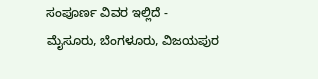ಸಂಪೂರ್ಣ ವಿವರ ಇಲ್ಲಿದೆ -
ಮೈಸೂರು, ಬೆಂಗಳೂರು, ವಿಜಯಪುರ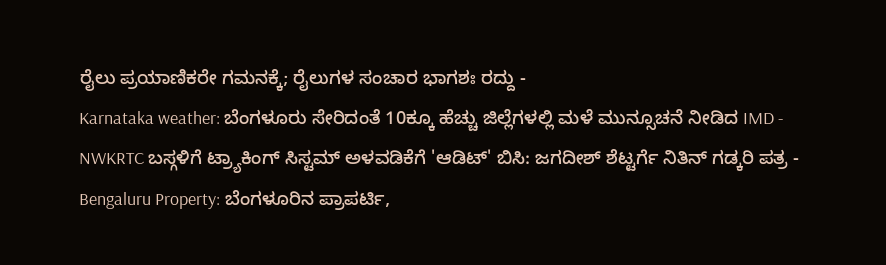ರೈಲು ಪ್ರಯಾಣಿಕರೇ ಗಮನಕ್ಕೆ; ರೈಲುಗಳ ಸಂಚಾರ ಭಾಗಶಃ ರದ್ದು -
Karnataka weather: ಬೆಂಗಳೂರು ಸೇರಿದಂತೆ 10ಕ್ಕೂ ಹೆಚ್ಚು ಜಿಲ್ಲೆಗಳಲ್ಲಿ ಮಳೆ ಮುನ್ಸೂಚನೆ ನೀಡಿದ IMD -
NWKRTC ಬಸ್ಗಳಿಗೆ ಟ್ರ್ಯಾಕಿಂಗ್ ಸಿಸ್ಟಮ್ ಅಳವಡಿಕೆಗೆ 'ಆಡಿಟ್' ಬಿಸಿ: ಜಗದೀಶ್ ಶೆಟ್ಟರ್ಗೆ ನಿತಿನ್ ಗಡ್ಕರಿ ಪತ್ರ -
Bengaluru Property: ಬೆಂಗಳೂರಿನ ಪ್ರಾಪರ್ಟಿ,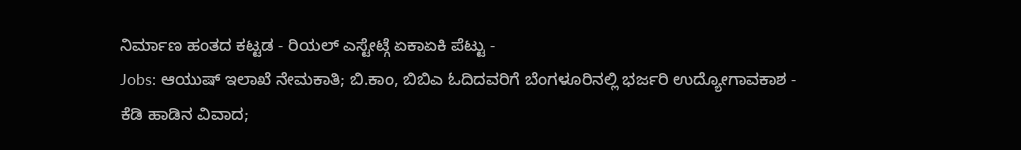ನಿರ್ಮಾಣ ಹಂತದ ಕಟ್ಟಡ - ರಿಯಲ್ ಎಸ್ಟೇಟ್ಗೆ ಏಕಾಏಕಿ ಪೆಟ್ಟು -
Jobs: ಆಯುಷ್ ಇಲಾಖೆ ನೇಮಕಾತಿ; ಬಿ.ಕಾಂ, ಬಿಬಿಎ ಓದಿದವರಿಗೆ ಬೆಂಗಳೂರಿನಲ್ಲಿ ಭರ್ಜರಿ ಉದ್ಯೋಗಾವಕಾಶ -
ಕೆಡಿ ಹಾಡಿನ ವಿವಾದ;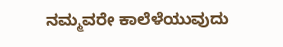ನಮ್ಮವರೇ ಕಾಲೆಳೆಯುವುದು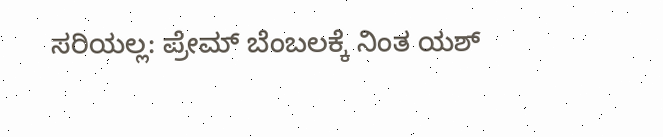ಸರಿಯಲ್ಲ: ಪ್ರೇಮ್ ಬೆಂಬಲಕ್ಕೆ ನಿಂತ ಯಶ್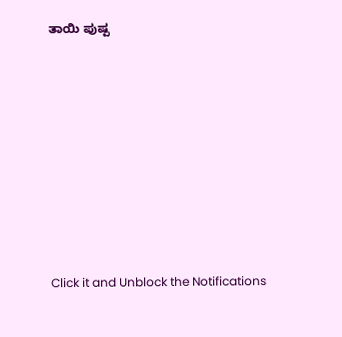ತಾಯಿ ಪುಷ್ಪ












Click it and Unblock the Notifications